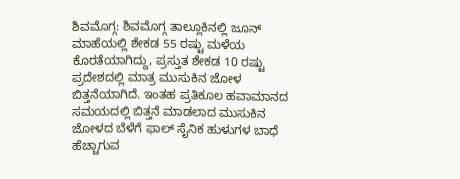ಶಿವಮೊಗ್ಗ: ಶಿವಮೊಗ್ಗ ತಾಲ್ಲೂಕಿನಲ್ಲಿ ಜೂನ್ ಮಾಹೆಯಲ್ಲಿ ಶೇಕಡ 55 ರಷ್ಟು ಮಳೆಯ ಕೊರತೆಯಾಗಿದ್ದು, ಪ್ರಸ್ತುತ ಶೇಕಡ 10 ರಷ್ಟು ಪ್ರದೇಶದಲ್ಲಿ ಮಾತ್ರ ಮುಸುಕಿನ ಜೋಳ ಬಿತ್ತನೆಯಾಗಿದೆ. ಇಂತಹ ಪ್ರತಿಕೂಲ ಹವಾಮಾನದ ಸಮಯದಲ್ಲಿ ಬಿತ್ತನೆ ಮಾಡಲಾದ ಮುಸುಕಿನ ಜೋಳದ ಬೆಳೆಗೆ ಫಾಲ್ ಸೈನಿಕ ಹುಳುಗಳ ಬಾಧೆ ಹೆಚ್ಚಾಗುವ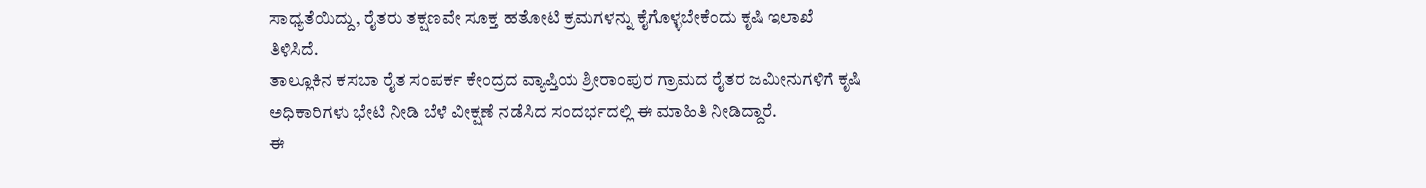ಸಾಧ್ಯತೆಯಿದ್ದು, ರೈತರು ತಕ್ಷಣವೇ ಸೂಕ್ತ ಹತೋಟಿ ಕ್ರಮಗಳನ್ನು ಕೈಗೊಳ್ಳಬೇಕೆಂದು ಕೃಷಿ ಇಲಾಖೆ ತಿಳಿಸಿದೆ.
ತಾಲ್ಲೂಕಿನ ಕಸಬಾ ರೈತ ಸಂಪರ್ಕ ಕೇಂದ್ರದ ವ್ಯಾಪ್ತಿಯ ಶ್ರೀರಾಂಪುರ ಗ್ರಾಮದ ರೈತರ ಜಮೀನುಗಳಿಗೆ ಕೃಷಿ ಅಧಿಕಾರಿಗಳು ಭೇಟಿ ನೀಡಿ ಬೆಳೆ ವೀಕ್ಷಣೆ ನಡೆಸಿದ ಸಂದರ್ಭದಲ್ಲಿ ಈ ಮಾಹಿತಿ ನೀಡಿದ್ದಾರೆ.
ಈ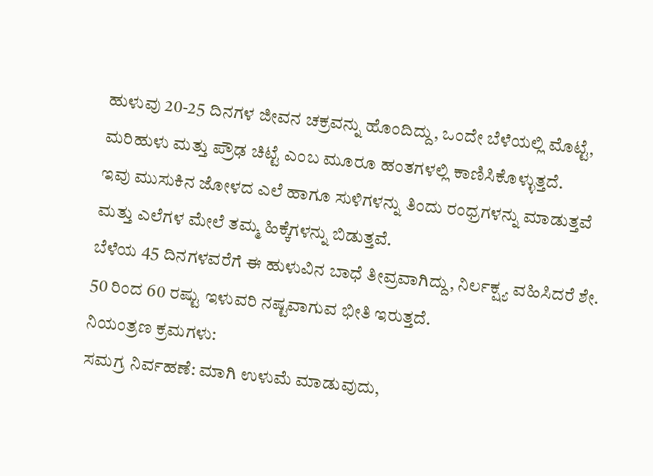ಹುಳುವು 20-25 ದಿನಗಳ ಜೀವನ ಚಕ್ರವನ್ನು ಹೊಂದಿದ್ದು, ಒಂದೇ ಬೆಳೆಯಲ್ಲಿ ಮೊಟ್ಟೆ, ಮರಿಹುಳು ಮತ್ತು ಪ್ರೌಢ ಚಿಟ್ಟೆ ಎಂಬ ಮೂರೂ ಹಂತಗಳಲ್ಲಿ ಕಾಣಿಸಿಕೊಳ್ಳುತ್ತದೆ.
ಇವು ಮುಸುಕಿನ ಜೋಳದ ಎಲೆ ಹಾಗೂ ಸುಳಿಗಳನ್ನು ತಿಂದು ರಂಧ್ರಗಳನ್ನು ಮಾಡುತ್ತವೆ ಮತ್ತು ಎಲೆಗಳ ಮೇಲೆ ತಮ್ಮ ಹಿಕ್ಕೆಗಳನ್ನು ಬಿಡುತ್ತವೆ.
ಬೆಳೆಯ 45 ದಿನಗಳವರೆಗೆ ಈ ಹುಳುವಿನ ಬಾಧೆ ತೀವ್ರವಾಗಿದ್ದು, ನಿರ್ಲಕ್ಷ್ಯ ವಹಿಸಿದರೆ ಶೇ. 50 ರಿಂದ 60 ರಷ್ಟು ಇಳುವರಿ ನಷ್ಟವಾಗುವ ಭೀತಿ ಇರುತ್ತದೆ.
ನಿಯಂತ್ರಣ ಕ್ರಮಗಳು:
ಸಮಗ್ರ ನಿರ್ವಹಣೆ: ಮಾಗಿ ಉಳುಮೆ ಮಾಡುವುದು,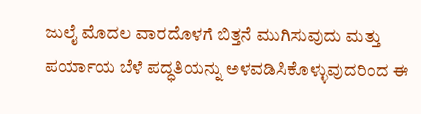ಜುಲೈ ಮೊದಲ ವಾರದೊಳಗೆ ಬಿತ್ತನೆ ಮುಗಿಸುವುದು ಮತ್ತು ಪರ್ಯಾಯ ಬೆಳೆ ಪದ್ಧತಿಯನ್ನು ಅಳವಡಿಸಿಕೊಳ್ಳುವುದರಿಂದ ಈ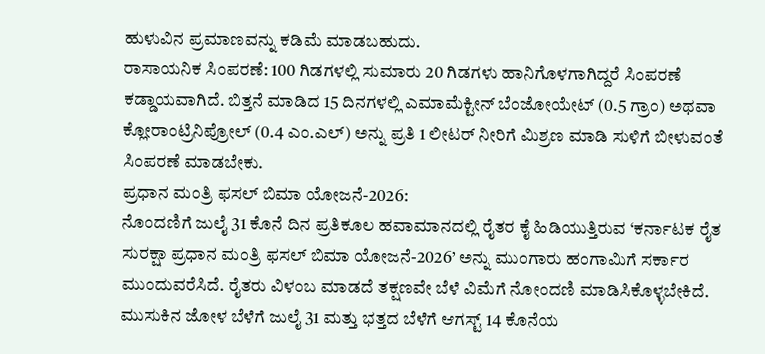ಹುಳುವಿನ ಪ್ರಮಾಣವನ್ನು ಕಡಿಮೆ ಮಾಡಬಹುದು.
ರಾಸಾಯನಿಕ ಸಿಂಪರಣೆ: 100 ಗಿಡಗಳಲ್ಲಿ ಸುಮಾರು 20 ಗಿಡಗಳು ಹಾನಿಗೊಳಗಾಗಿದ್ದರೆ ಸಿಂಪರಣೆ ಕಡ್ಡಾಯವಾಗಿದೆ. ಬಿತ್ತನೆ ಮಾಡಿದ 15 ದಿನಗಳಲ್ಲಿ ಎಮಾಮೆಕ್ಟೀನ್ ಬೆಂಜೋಯೇಟ್ (0.5 ಗ್ರಾಂ) ಅಥವಾ ಕ್ಲೋರಾಂಟ್ರಿನಿಪ್ರೋಲ್ (0.4 ಎಂ.ಎಲ್) ಅನ್ನು ಪ್ರತಿ 1 ಲೀಟರ್ ನೀರಿಗೆ ಮಿಶ್ರಣ ಮಾಡಿ ಸುಳಿಗೆ ಬೀಳುವಂತೆ ಸಿಂಪರಣೆ ಮಾಡಬೇಕು.
ಪ್ರಧಾನ ಮಂತ್ರಿ ಫಸಲ್ ಬಿಮಾ ಯೋಜನೆ-2026:
ನೊಂದಣಿಗೆ ಜುಲೈ 31 ಕೊನೆ ದಿನ ಪ್ರತಿಕೂಲ ಹವಾಮಾನದಲ್ಲಿ ರೈತರ ಕೈ ಹಿಡಿಯುತ್ತಿರುವ ‘ಕರ್ನಾಟಕ ರೈತ ಸುರಕ್ಷಾ ಪ್ರಧಾನ ಮಂತ್ರಿ ಫಸಲ್ ಬಿಮಾ ಯೋಜನೆ-2026’ ಅನ್ನು ಮುಂಗಾರು ಹಂಗಾಮಿಗೆ ಸರ್ಕಾರ ಮುಂದುವರೆಸಿದೆ. ರೈತರು ವಿಳಂಬ ಮಾಡದೆ ತಕ್ಷಣವೇ ಬೆಳೆ ವಿಮೆಗೆ ನೋಂದಣಿ ಮಾಡಿಸಿಕೊಳ್ಳಬೇಕಿದೆ.
ಮುಸುಕಿನ ಜೋಳ ಬೆಳೆಗೆ ಜುಲೈ 31 ಮತ್ತು ಭತ್ತದ ಬೆಳೆಗೆ ಆಗಸ್ಟ್ 14 ಕೊನೆಯ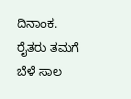ದಿನಾಂಕ.
ರೈತರು ತಮಗೆ ಬೆಳೆ ಸಾಲ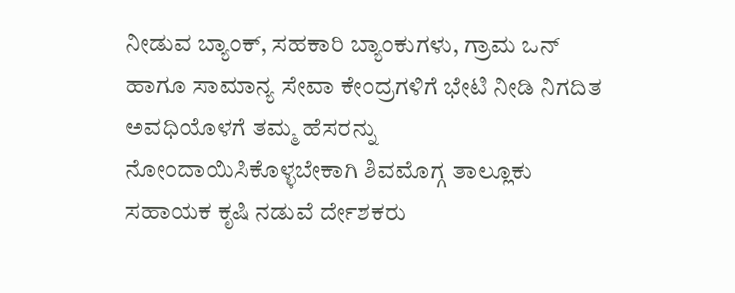ನೀಡುವ ಬ್ಯಾಂಕ್, ಸಹಕಾರಿ ಬ್ಯಾಂಕುಗಳು, ಗ್ರಾಮ ಒನ್ ಹಾಗೂ ಸಾಮಾನ್ಯ ಸೇವಾ ಕೇಂದ್ರಗಳಿಗೆ ಭೇಟಿ ನೀಡಿ ನಿಗದಿತ ಅವಧಿಯೊಳಗೆ ತಮ್ಮ ಹೆಸರನ್ನು ನೋಂದಾಯಿಸಿಕೊಳ್ಳಬೇಕಾಗಿ ಶಿವಮೊಗ್ಗ ತಾಲ್ಲೂಕು ಸಹಾಯಕ ಕೃಷಿ ನಡುವೆ ರ್ದೇಶಕರು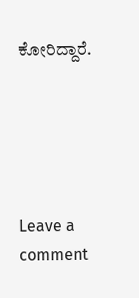ಕೋರಿದ್ದಾರೆ.





Leave a comment